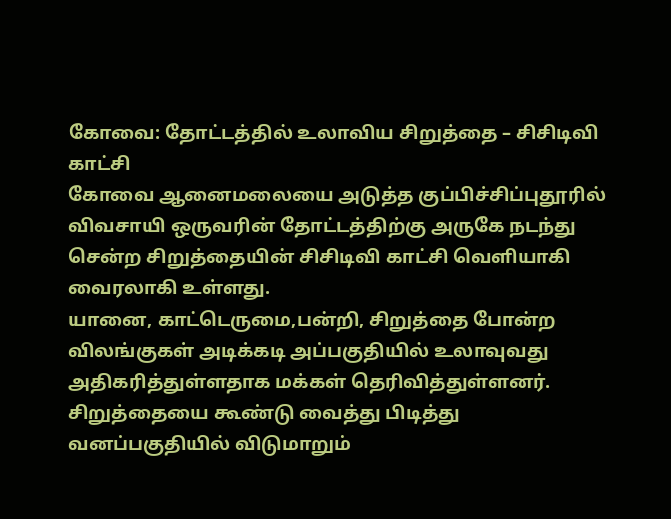கோவை: தோட்டத்தில் உலாவிய சிறுத்தை – சிசிடிவி காட்சி
கோவை ஆனைமலையை அடுத்த குப்பிச்சிப்புதூரில் விவசாயி ஒருவரின் தோட்டத்திற்கு அருகே நடந்து சென்ற சிறுத்தையின் சிசிடிவி காட்சி வெளியாகி வைரலாகி உள்ளது.
யானை, காட்டெருமை,பன்றி, சிறுத்தை போன்ற விலங்குகள் அடிக்கடி அப்பகுதியில் உலாவுவது அதிகரித்துள்ளதாக மக்கள் தெரிவித்துள்ளனர். சிறுத்தையை கூண்டு வைத்து பிடித்து வனப்பகுதியில் விடுமாறும்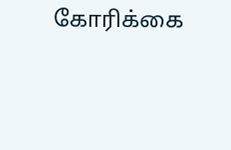கோரிக்கை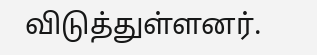விடுத்துள்ளனர்.